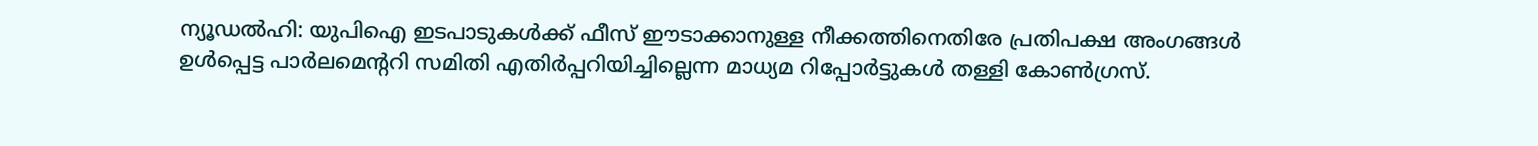ന്യൂഡൽഹി: യുപിഐ ഇടപാടുകൾക്ക് ഫീസ് ഈടാക്കാനുള്ള നീക്കത്തിനെതിരേ പ്രതിപക്ഷ അംഗങ്ങൾ ഉൾപ്പെട്ട പാർലമെന്ററി സമിതി എതിർപ്പറിയിച്ചില്ലെന്ന മാധ്യമ റിപ്പോർട്ടുകൾ തള്ളി കോൺഗ്രസ്.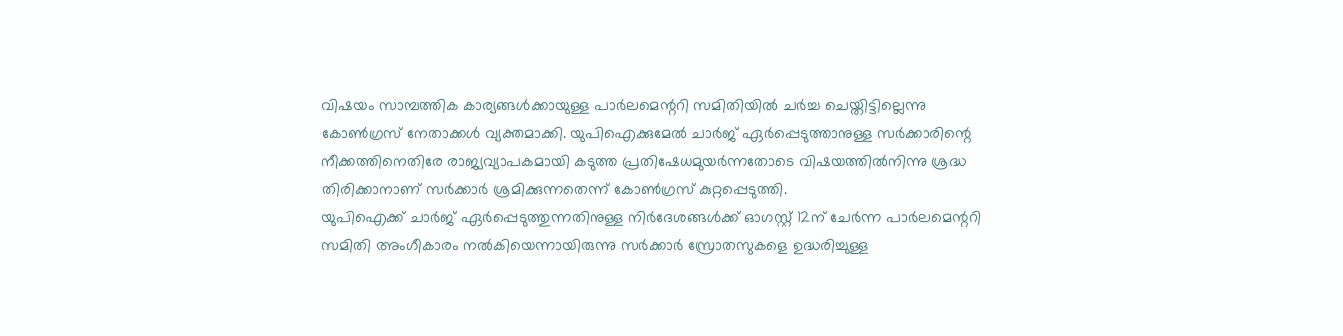വിഷയം സാമ്പത്തിക കാര്യങ്ങൾക്കായുള്ള പാർലമെന്ററി സമിതിയിൽ ചർച്ച ചെയ്തിട്ടില്ലെന്നു കോൺഗ്രസ് നേതാക്കൾ വ്യക്തമാക്കി. യുപിഐക്കുമേൽ ചാർജ് ഏർപ്പെടുത്താനുള്ള സർക്കാരിന്റെ നീക്കത്തിനെതിരേ രാജ്യവ്യാപകമായി കടുത്ത പ്രതിഷേധമുയർന്നതോടെ വിഷയത്തിൽനിന്നു ശ്രദ്ധ തിരിക്കാനാണ് സർക്കാർ ശ്രമിക്കുന്നതെന്ന് കോൺഗ്രസ് കുറ്റപ്പെടുത്തി.
യുപിഐക്ക് ചാർജ് ഏർപ്പെടുത്തുന്നതിനുള്ള നിർദേശങ്ങൾക്ക് ഓഗസ്റ്റ് 12ന് ചേർന്ന പാർലമെന്ററി സമിതി അംഗീകാരം നൽകിയെന്നായിരുന്നു സർക്കാർ സ്രോതസുകളെ ഉദ്ധരിച്ചുള്ള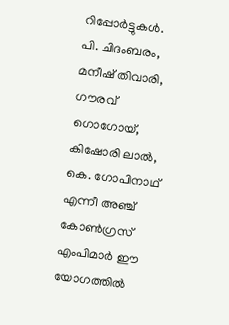റിപ്പോർട്ടുകൾ.
പി. ചിദംബരം, മനീഷ് തിവാരി, ഗൗരവ് ഗൊഗോയ്, കിഷോരി ലാൽ, കെ. ഗോപിനാഥ് എന്നീ അഞ്ച് കോൺഗ്രസ് എംപിമാർ ഈ യോഗത്തിൽ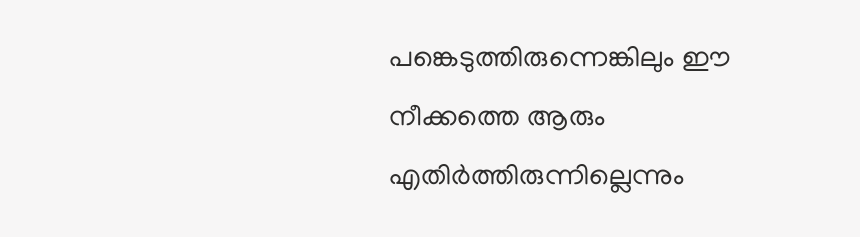പങ്കെടുത്തിരുന്നെങ്കിലും ഈ നീക്കത്തെ ആരും എതിർത്തിരുന്നില്ലെന്നും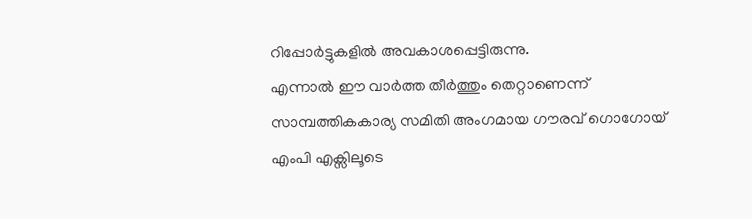റിപ്പോർട്ടുകളിൽ അവകാശപ്പെട്ടിരുന്നു.
എന്നാൽ ഈ വാർത്ത തീർത്തും തെറ്റാണെന്ന് സാമ്പത്തികകാര്യ സമിതി അംഗമായ ഗൗരവ് ഗൊഗോയ് എംപി എക്സിലൂടെ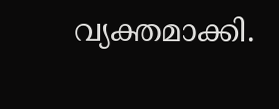വ്യക്തമാക്കി.